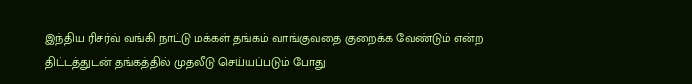இந்திய ரிசர்வ் வங்கி நாட்டு மக்கள் தங்கம் வாங்குவதை குறைக்க வேண்டும் என்ற திட்டத்துடன் தங்கத்தில் முதலீடு செய்யப்படும் போது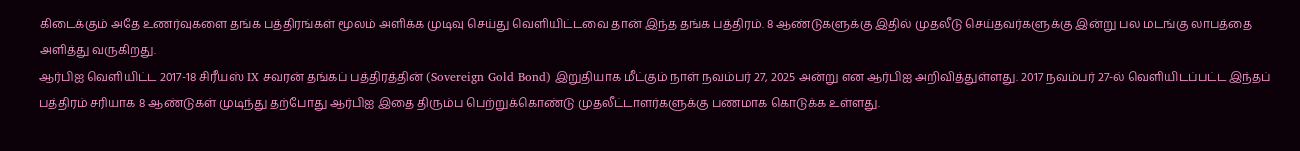கிடைக்கும் அதே உணர்வுகளை தங்க பத்திரங்கள் மூலம் அளிக்க முடிவு செய்து வெளியிட்டவை தான் இந்த தங்க பத்திரம். 8 ஆண்டுகளுக்கு இதில் முதலீடு செய்தவர்களுக்கு இன்று பல மடங்கு லாபத்தை அளித்து வருகிறது.
ஆர்பிஐ வெளியிட்ட 2017-18 சிரீயஸ் IX சவரன் தங்கப் பத்திரத்தின் (Sovereign Gold Bond) இறுதியாக மீட்கும் நாள் நவம்பர் 27, 2025 அன்று என ஆர்பிஐ அறிவித்துள்ளது. 2017 நவம்பர் 27-ல் வெளியிடப்பட்ட இந்தப் பத்திரம் சரியாக 8 ஆண்டுகள் முடிந்து தற்போது ஆர்பிஐ இதை திரும்ப பெற்றுக்கொண்டு முதலீட்டாளர்களுக்கு பணமாக கொடுக்க உள்ளது.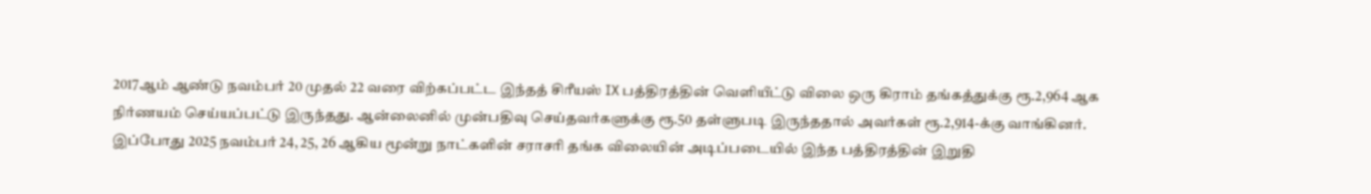2017ஆம் ஆண்டு நவம்பர் 20 முதல் 22 வரை விற்கப்பட்ட இந்தத் சிரீயஸ் IX பத்திரத்தின் வெளியீட்டு விலை ஒரு கிராம் தங்கத்துக்கு ரூ.2,964 ஆக நிர்ணயம் செய்யப்பட்டு இருந்தது. ஆன்லைனில் முன்பதிவு செய்தவர்களுக்கு ரூ.50 தள்ளுபடி இருந்ததால் அவர்கள் ரூ.2,914-க்கு வாங்கினர். இப்போது 2025 நவம்பர் 24, 25, 26 ஆகிய மூன்று நாட்களின் சராசரி தங்க விலையின் அடிப்படையில் இந்த பத்திரத்தின் இறுதி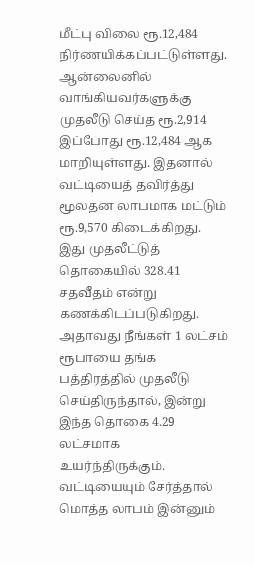மீட்பு விலை ரூ.12,484 நிர்ணயிக்கப்பட்டுள்ளது.
ஆன்லைனில் வாங்கியவர்களுக்கு முதலீடு செய்த ரூ.2,914 இப்போது ரூ.12,484 ஆக மாறியுள்ளது. இதனால் வட்டியைத் தவிர்த்து மூலதன லாபமாக மட்டும் ரூ.9,570 கிடைக்கிறது. இது முதலீட்டுத் தொகையில் 328.41 சதவீதம் என்று கணக்கிடப்படுகிறது. அதாவது நீங்கள் 1 லட்சம் ரூபாயை தங்க பத்திரத்தில் முதலீடு செய்திருந்தால், இன்று இந்த தொகை 4.29 லட்சமாக உயர்ந்திருக்கும்.
வட்டியையும் சேர்த்தால் மொத்த லாபம் இன்னும்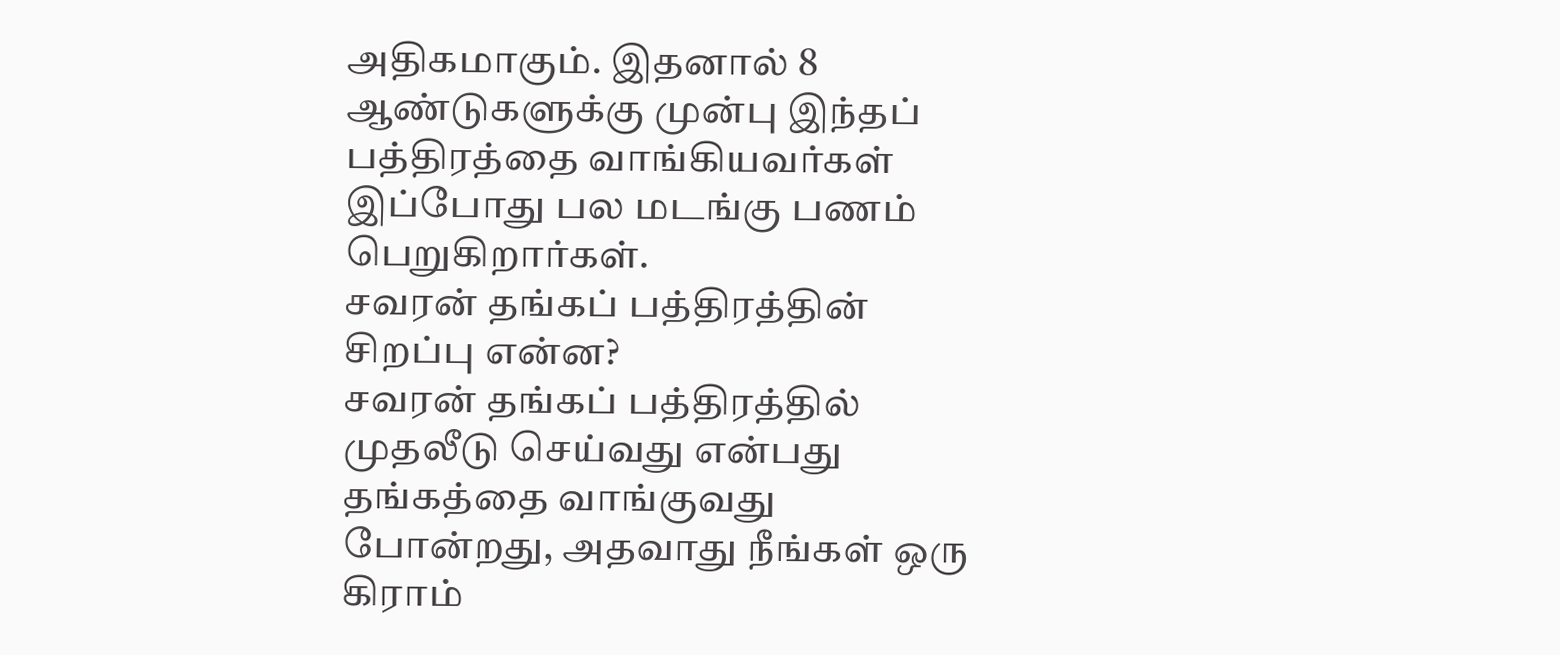அதிகமாகும். இதனால் 8 ஆண்டுகளுக்கு முன்பு இந்தப் பத்திரத்தை வாங்கியவர்கள் இப்போது பல மடங்கு பணம் பெறுகிறார்கள்.
சவரன் தங்கப் பத்திரத்தின் சிறப்பு என்ன?
சவரன் தங்கப் பத்திரத்தில் முதலீடு செய்வது என்பது தங்கத்தை வாங்குவது போன்றது, அதவாது நீங்கள் ஒரு கிராம்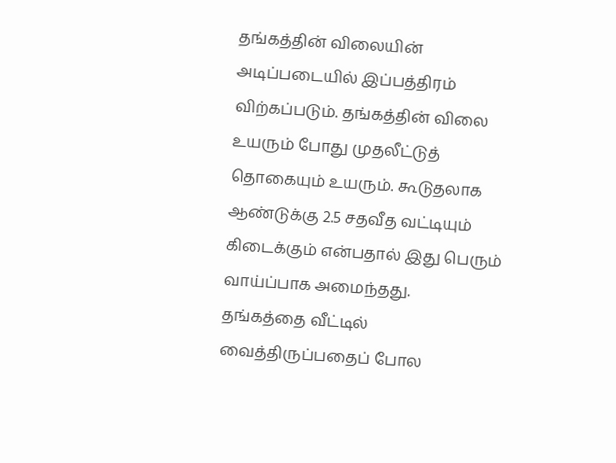தங்கத்தின் விலையின் அடிப்படையில் இப்பத்திரம் விற்கப்படும். தங்கத்தின் விலை உயரும் போது முதலீட்டுத் தொகையும் உயரும். கூடுதலாக ஆண்டுக்கு 2.5 சதவீத வட்டியும் கிடைக்கும் என்பதால் இது பெரும் வாய்ப்பாக அமைந்தது.
தங்கத்தை வீட்டில் வைத்திருப்பதைப் போல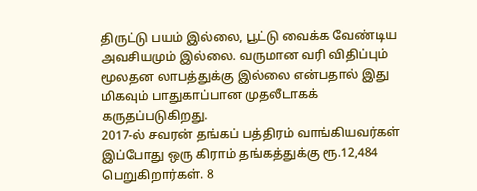திருட்டு பயம் இல்லை, பூட்டு வைக்க வேண்டிய அவசியமும் இல்லை. வருமான வரி விதிப்பும் மூலதன லாபத்துக்கு இல்லை என்பதால் இது மிகவும் பாதுகாப்பான முதலீடாகக் கருதப்படுகிறது.
2017-ல் சவரன் தங்கப் பத்திரம் வாங்கியவர்கள் இப்போது ஒரு கிராம் தங்கத்துக்கு ரூ.12,484 பெறுகிறார்கள். 8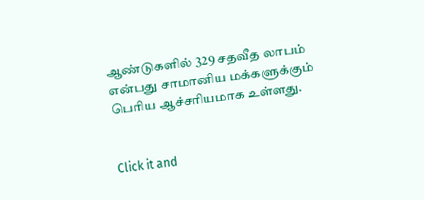ஆண்டுகளில் 329 சதவீத லாபம் என்பது சாமானிய மக்களுக்கும் பெரிய ஆச்சரியமாக உள்ளது.


Click it and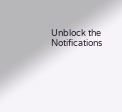Unblock the Notifications